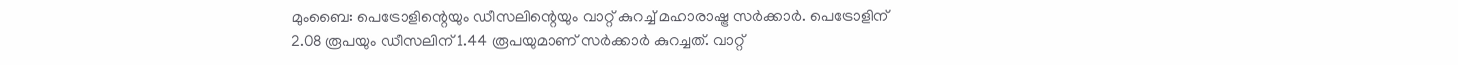മുംബൈ: പെട്രോളിന്റെയും ഡീസലിന്റെയും വാറ്റ് കുറച്ച് മഹാരാഷ്ട്ര സർക്കാർ. പെട്രോളിന് 2.08 രൂപയും ഡീസലിന് 1.44 രൂപയുമാണ് സർക്കാർ കുറച്ചത്. വാറ്റ്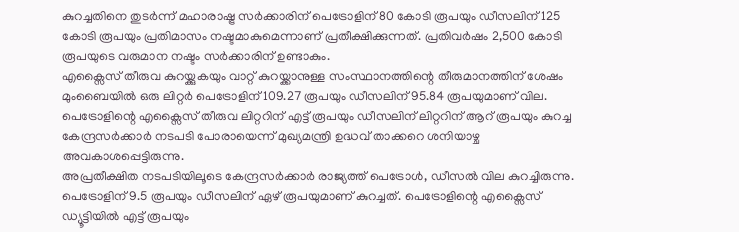കുറച്ചതിനെ തുടർന്ന് മഹാരാഷ്ട്ര സർക്കാരിന് പെട്രോളിന് 80 കോടി രൂപയും ഡീസലിന് 125 കോടി രൂപയും പ്രതിമാസം നഷ്ടമാകുമെന്നാണ് പ്രതീക്ഷിക്കുന്നത്. പ്രതിവർഷം 2,500 കോടി രൂപയുടെ വരുമാന നഷ്ടം സർക്കാരിന് ഉണ്ടാകും.
എക്സൈസ് തീരുവ കുറയ്ക്കുകയും വാറ്റ് കുറയ്ക്കാനുള്ള സംസ്ഥാനത്തിന്റെ തീരുമാനത്തിന് ശേഷം മുംബൈയിൽ ഒരു ലിറ്റർ പെട്രോളിന് 109.27 രൂപയും ഡീസലിന് 95.84 രൂപയുമാണ് വില.
പെട്രോളിന്റെ എക്സൈസ് തീരുവ ലിറ്ററിന് എട്ട് രൂപയും ഡീസലിന് ലിറ്ററിന് ആറ് രൂപയും കുറച്ച കേന്ദ്രസർക്കാർ നടപടി പോരായെന്ന് മുഖ്യമന്ത്രി ഉദ്ധവ് താക്കറെ ശനിയാഴ്ച അവകാശപ്പെട്ടിരുന്നു.
അപ്രതീക്ഷിത നടപടിയിലൂടെ കേന്ദ്രസർക്കാർ രാജ്യത്ത് പെട്രോൾ, ഡീസൽ വില കുറച്ചിരുന്നു. പെട്രോളിന് 9.5 രൂപയും ഡീസലിന് ഏഴ് രൂപയുമാണ് കുറച്ചത്. പെട്രോളിന്റെ എക്സൈസ് ഡ്യൂട്ടിയിൽ എട്ട് രൂപയും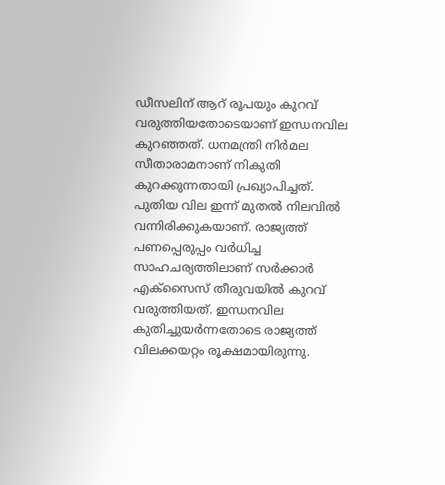ഡീസലിന് ആറ് രൂപയും കുറവ് വരുത്തിയതോടെയാണ് ഇന്ധനവില കുറഞ്ഞത്. ധനമന്ത്രി നിർമല സീതാരാമനാണ് നികുതി കുറക്കുന്നതായി പ്രഖ്യാപിച്ചത്. പുതിയ വില ഇന്ന് മുതൽ നിലവിൽ വന്നിരിക്കുകയാണ്. രാജ്യത്ത് പണപ്പെരുപ്പം വർധിച്ച സാഹചര്യത്തിലാണ് സർക്കാർ എക്സൈസ് തീരുവയിൽ കുറവ് വരുത്തിയത്. ഇന്ധനവില കുതിച്ചുയർന്നതോടെ രാജ്യത്ത് വിലക്കയറ്റം രൂക്ഷമായിരുന്നു.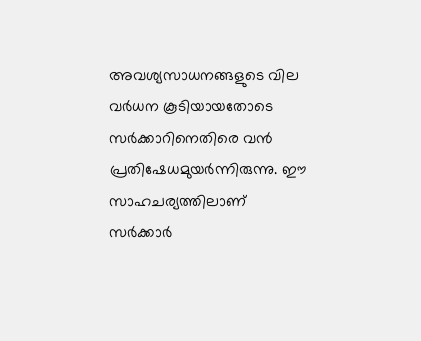അവശ്യസാധനങ്ങളുടെ വില വർധന കൂടിയായതോടെ സർക്കാറിനെതിരെ വൻ പ്രതിഷേധമുയർന്നിരുന്നു. ഈ സാഹചര്യത്തിലാണ് സർക്കാർ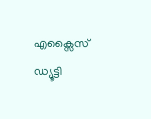എക്സൈസ് ഡ്യൂട്ടി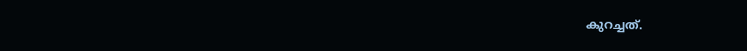കുറച്ചത്.